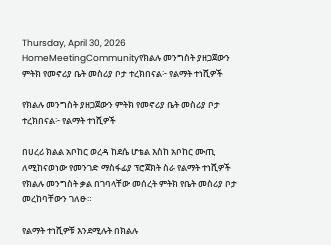Thursday, April 30, 2026
HomeMeetingCommunityየክልሉ መንግስት ያዘጋጀውን ምትክ የመኖሪያ ቤት መስሪያ ቦታ ተረክበናል፦ የልማት ተነሺዎች

የክልሉ መንግስት ያዘጋጀውን ምትክ የመኖሪያ ቤት መስሪያ ቦታ ተረክበናል፦ የልማት ተነሺዎች

በሀረሪ ክልል አቦከር ወረዳ ከደሴ ሆቴል እስከ አቦከር ሙጢ ለሚከናወነው የመንገድ ማስፋፊያ ፕሮጀክት ስራ የልማት ተነሺዎች የክልሉ መንግስት ቃል በገባላቸው መሰረት ምትክ የቤት መስሪያ ቦታ መረከባቸውን ገለፁ።

የልማት ተነሺዎቹ እንደሚሉት በክልሉ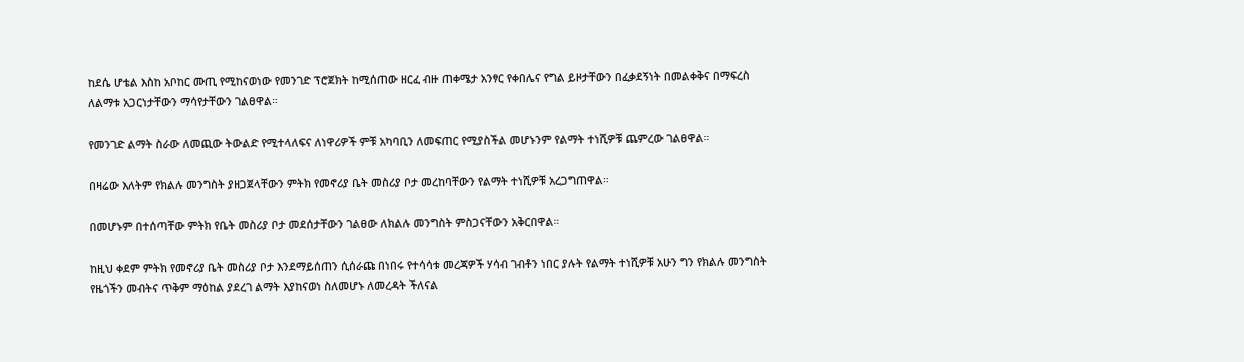ከደሴ ሆቴል እስከ አቦከር ሙጢ የሚከናወነው የመንገድ ፕሮጀክት ከሚሰጠው ዘርፈ ብዙ ጠቀሜታ አንፃር የቀበሌና የግል ይዞታቸውን በፈቃደኝነት በመልቀቅና በማፍረስ ለልማቱ አጋርነታቸውን ማሳየታቸውን ገልፀዋል።

የመንገድ ልማት ስራው ለመጪው ትውልድ የሚተላለፍና ለነዋሪዎች ምቹ አካባቢን ለመፍጠር የሚያስችል መሆኑንም የልማት ተነሺዎቹ ጨምረው ገልፀዋል።

በዛሬው እለትም የክልሉ መንግስት ያዘጋጀላቸውን ምትክ የመኖሪያ ቤት መስሪያ ቦታ መረከባቸውን የልማት ተነሺዎቹ አረጋግጠዋል።

በመሆኑም በተሰጣቸው ምትክ የቤት መስሪያ ቦታ መደሰታቸውን ገልፀው ለክልሉ መንግስት ምስጋናቸውን አቅርበዋል።

ከዚህ ቀደም ምትክ የመኖሪያ ቤት መስሪያ ቦታ እንደማይሰጠን ሲሰራጩ በነበሩ የተሳሳቱ መረጃዎች ሃሳብ ገብቶን ነበር ያሉት የልማት ተነሺዎቹ አሁን ግን የክልሉ መንግስት የዜጎችን መብትና ጥቅም ማዕከል ያደረገ ልማት እያከናወነ ስለመሆኑ ለመረዳት ችለናል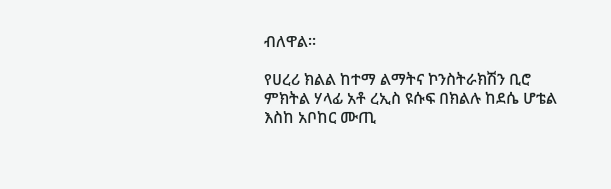ብለዋል።

የሀረሪ ክልል ከተማ ልማትና ኮንስትራክሽን ቢሮ ምክትል ሃላፊ አቶ ረኢስ ዩሱፍ በክልሉ ከደሴ ሆቴል እስከ አቦከር ሙጢ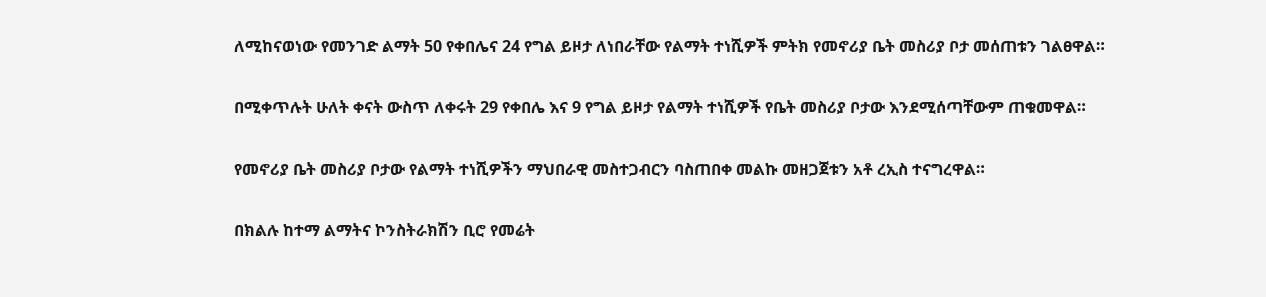ለሚከናወነው የመንገድ ልማት 50 የቀበሌና 24 የግል ይዞታ ለነበራቸው የልማት ተነሺዎች ምትክ የመኖሪያ ቤት መስሪያ ቦታ መሰጠቱን ገልፀዋል።

በሚቀጥሉት ሁለት ቀናት ውስጥ ለቀሩት 29 የቀበሌ እና 9 የግል ይዞታ የልማት ተነሺዎች የቤት መስሪያ ቦታው እንደሚሰጣቸውም ጠቁመዋል።

የመኖሪያ ቤት መስሪያ ቦታው የልማት ተነሺዎችን ማህበራዊ መስተጋብርን ባስጠበቀ መልኩ መዘጋጀቱን አቶ ረኢስ ተናግረዋል።

በክልሉ ከተማ ልማትና ኮንስትራክሽን ቢሮ የመሬት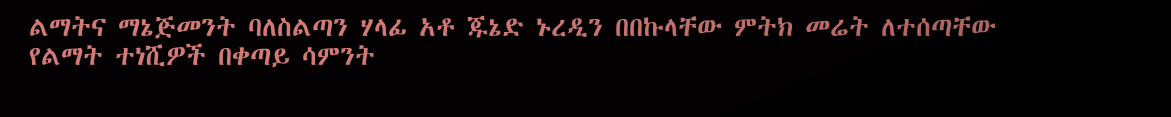ልማትና ማኔጅመንት ባለስልጣን ሃላፊ አቶ ጁኔድ ኑረዲን በበኩላቸው ምትክ መሬት ለተሰጣቸው የልማት ተነሺዎች በቀጣይ ሳምንት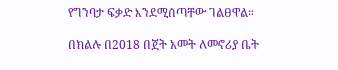የግንባታ ፍቃድ እንደሚሰጣቸው ገልፀዋል።

በክልሉ በ2018 በጀት አመት ለመኖሪያ ቤት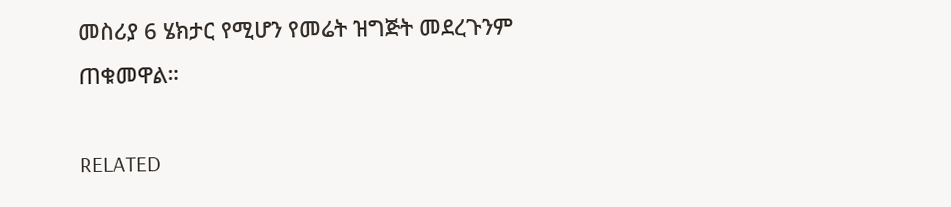መስሪያ 6 ሄክታር የሚሆን የመሬት ዝግጅት መደረጉንም ጠቁመዋል።

RELATED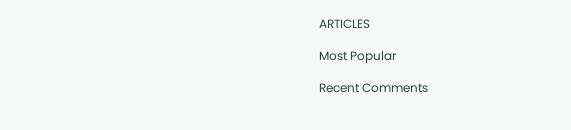ARTICLES

Most Popular

Recent Comments